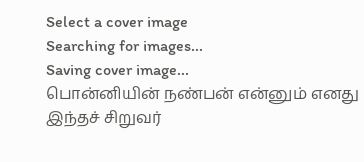Select a cover image
Searching for images...
Saving cover image...
பொன்னியின் நண்பன் என்னும் எனது இந்தச் சிறுவர்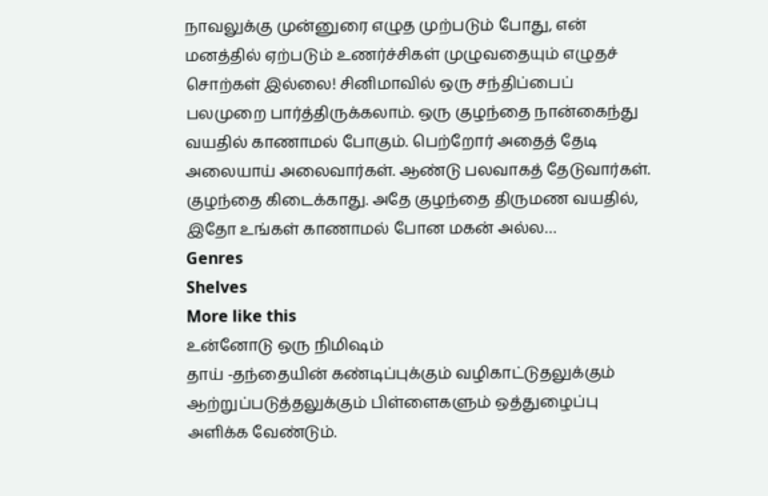நாவலுக்கு முன்னுரை எழுத முற்படும் போது, என் மனத்தில் ஏற்படும் உணர்ச்சிகள் முழுவதையும் எழுதச் சொற்கள் இல்லை! சினிமாவில் ஒரு சந்திப்பைப் பலமுறை பார்த்திருக்கலாம். ஒரு குழந்தை நான்கைந்து வயதில் காணாமல் போகும். பெற்றோர் அதைத் தேடி அலையாய் அலைவார்கள். ஆண்டு பலவாகத் தேடுவார்கள். குழந்தை கிடைக்காது. அதே குழந்தை திருமண வயதில், இதோ உங்கள் காணாமல் போன மகன் அல்ல…
Genres
Shelves
More like this
உன்னோடு ஒரு நிமிஷம்
தாய் -தந்தையின் கண்டிப்புக்கும் வழிகாட்டுதலுக்கும் ஆற்றுப்படுத்தலுக்கும் பிள்ளைகளும் ஒத்துழைப்பு அளிக்க வேண்டும்.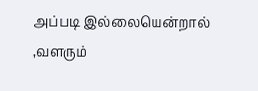அப்படி இல்லையென்றால் ,வளரும்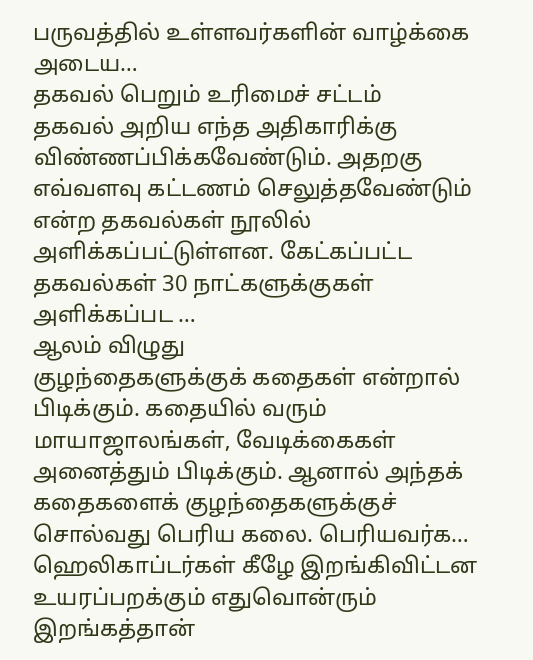பருவத்தில் உள்ளவர்களின் வாழ்க்கை அடைய…
தகவல் பெறும் உரிமைச் சட்டம்
தகவல் அறிய எந்த அதிகாரிக்கு விண்ணப்பிக்கவேண்டும். அதறகு எவ்வளவு கட்டணம் செலுத்தவேண்டும் என்ற தகவல்கள் நூலில் அளிக்கப்பட்டுள்ளன. கேட்கப்பட்ட தகவல்கள் 30 நாட்களுக்குகள் அளிக்கப்பட …
ஆலம் விழுது
குழந்தைகளுக்குக் கதைகள் என்றால் பிடிக்கும். கதையில் வரும் மாயாஜாலங்கள், வேடிக்கைகள் அனைத்தும் பிடிக்கும். ஆனால் அந்தக் கதைகளைக் குழந்தைகளுக்குச் சொல்வது பெரிய கலை. பெரியவர்க…
ஹெலிகாப்டர்கள் கீழே இறங்கிவிட்டன
உயரப்பறக்கும் எதுவொன்ரும் இறங்கத்தான்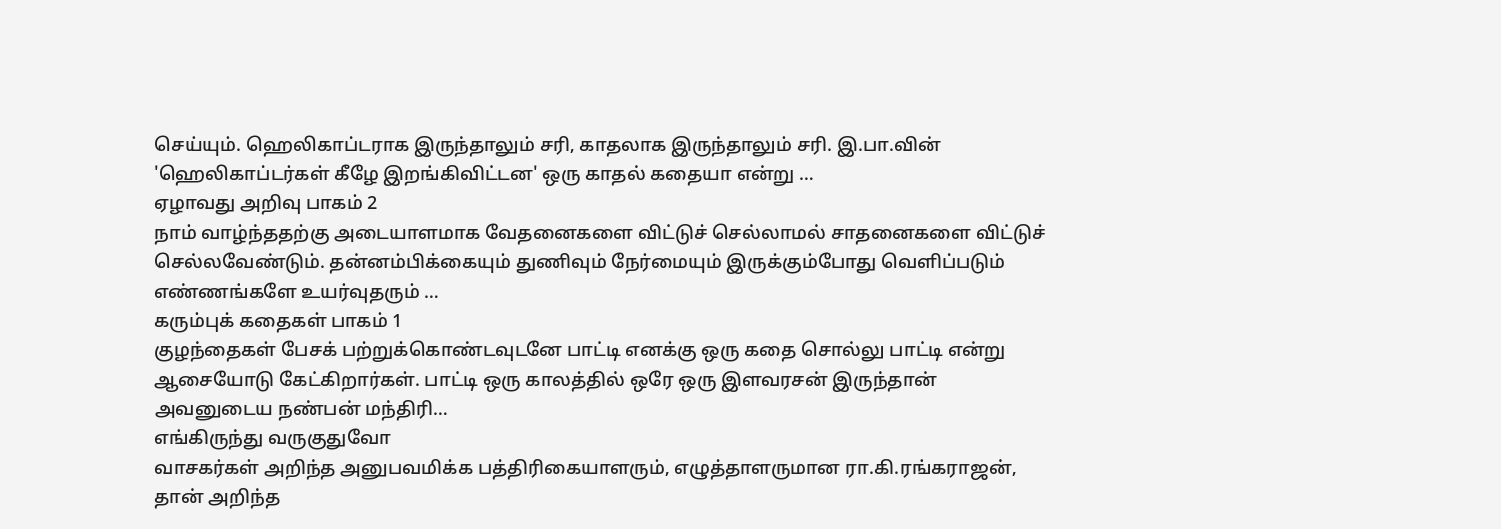செய்யும். ஹெலிகாப்டராக இருந்தாலும் சரி, காதலாக இருந்தாலும் சரி. இ.பா.வின் 'ஹெலிகாப்டர்கள் கீழே இறங்கிவிட்டன' ஒரு காதல் கதையா என்று …
ஏழாவது அறிவு பாகம் 2
நாம் வாழ்ந்ததற்கு அடையாளமாக வேதனைகளை விட்டுச் செல்லாமல் சாதனைகளை விட்டுச் செல்லவேண்டும். தன்னம்பிக்கையும் துணிவும் நேர்மையும் இருக்கும்போது வெளிப்படும் எண்ணங்களே உயர்வுதரும் …
கரும்புக் கதைகள் பாகம் 1
குழந்தைகள் பேசக் பற்றுக்கொண்டவுடனே பாட்டி எனக்கு ஒரு கதை சொல்லு பாட்டி என்று ஆசையோடு கேட்கிறார்கள். பாட்டி ஒரு காலத்தில் ஒரே ஒரு இளவரசன் இருந்தான் அவனுடைய நண்பன் மந்திரி…
எங்கிருந்து வருகுதுவோ
வாசகர்கள் அறிந்த அனுபவமிக்க பத்திரிகையாளரும், எழுத்தாளருமான ரா.கி.ரங்கராஜன், தான் அறிந்த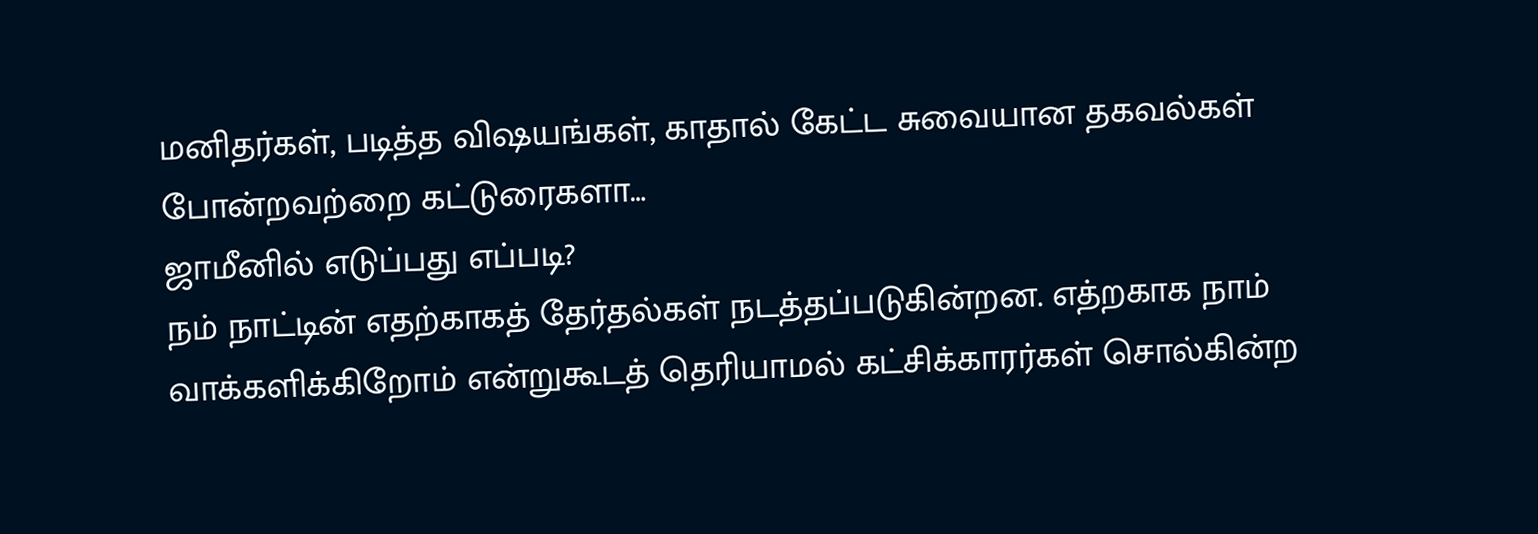மனிதர்கள், படித்த விஷயங்கள், காதால் கேட்ட சுவையான தகவல்கள் போன்றவற்றை கட்டுரைகளா…
ஜாமீனில் எடுப்பது எப்படி?
நம் நாட்டின் எதற்காகத் தேர்தல்கள் நடத்தப்படுகின்றன. எத்றகாக நாம் வாக்களிக்கிறோம் என்றுகூடத் தெரியாமல் கட்சிக்காரர்கள் சொல்கின்ற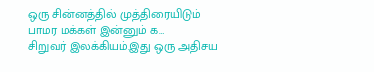ஒரு சின்னத்தில் முத்திரையிடும் பாமர மக்கள் இன்னும் க…
சிறுவர் இலக்கியம்.இது ஒரு அதிசய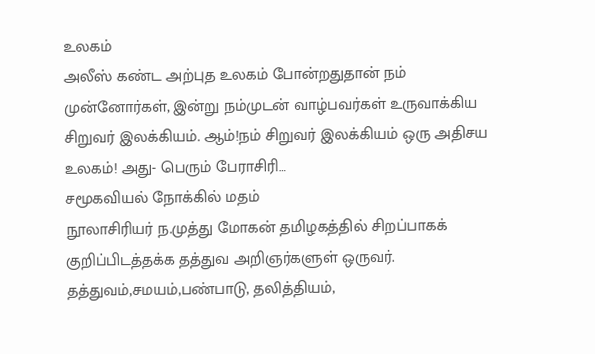உலகம்
அலீஸ் கண்ட அற்புத உலகம் போன்றதுதான் நம் முன்னோர்கள், இன்று நம்முடன் வாழ்பவர்கள் உருவாக்கிய சிறுவர் இலக்கியம். ஆம்!நம் சிறுவர் இலக்கியம் ஒரு அதிசய உலகம்! அது- பெரும் பேராசிரி…
சமூகவியல் நோக்கில் மதம்
நூலாசிரியர் ந.முத்து மோகன் தமிழகத்தில் சிறப்பாகக் குறிப்பிடத்தக்க தத்துவ அறிஞர்களுள் ஒருவர். தத்துவம்,சமயம்,பண்பாடு, தலித்தியம்,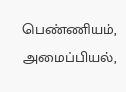பெண்ணியம், அமைப்பியல்,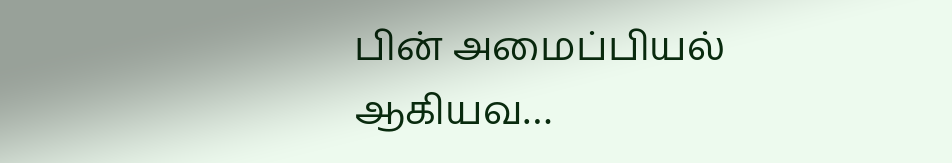பின் அமைப்பியல் ஆகியவ…